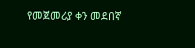የመጀመሪያ ቀን መደበኛ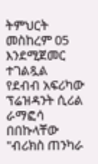ትምህርት መስከረም 05 እንደሚጀመር ተገልጿል
የደብብ አፍሪካው ፕሬዝዳንት ሲሪል ራማፎሳ በበኩላቸው "ብሪክስ ጠንካራ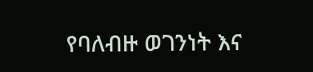የባለብዙ ወገንነት እና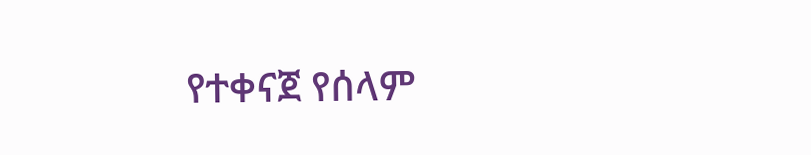የተቀናጀ የሰላም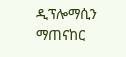ዲፕሎማሲን ማጠናከር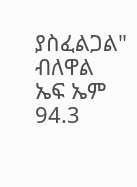ያስፈልጋል" ብለዋል
ኤፍ ኤም 94.3